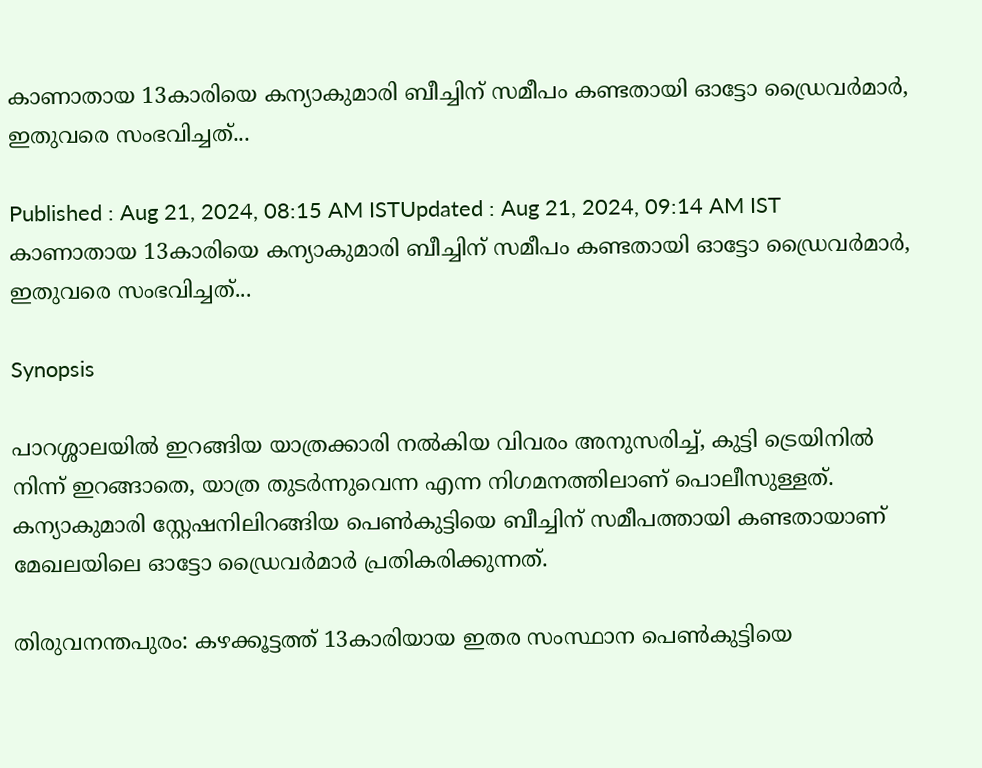കാണാതായ 13കാരിയെ കന്യാകുമാരി ബീച്ചിന് സമീപം കണ്ടതായി ഓട്ടോ ഡ്രൈവർമാർ, ഇതുവരെ സംഭവിച്ചത്...

Published : Aug 21, 2024, 08:15 AM ISTUpdated : Aug 21, 2024, 09:14 AM IST
കാണാതായ 13കാരിയെ കന്യാകുമാരി ബീച്ചിന് സമീപം കണ്ടതായി ഓട്ടോ ഡ്രൈവർമാർ, ഇതുവരെ സംഭവിച്ചത്...

Synopsis

പാറശ്ശാലയിൽ ഇറങ്ങിയ യാത്രക്കാരി നൽകിയ വിവരം അനുസരിച്ച്, കുട്ടി ട്രെയിനിൽ നിന്ന് ഇറങ്ങാതെ, യാത്ര തുടർന്നുവെന്ന എന്ന നിഗമനത്തിലാണ് പൊലീസുള്ളത്. കന്യാകുമാരി സ്റ്റേഷനിലിറങ്ങിയ പെൺകുട്ടിയെ ബീച്ചിന് സമീപത്തായി കണ്ടതായാണ് മേഖലയിലെ ഓട്ടോ ഡ്രൈവർമാർ പ്രതികരിക്കുന്നത്.

തിരുവനന്തപുരം: കഴക്കൂട്ടത്ത് 13കാരിയായ ഇതര സംസ്ഥാന പെൺകുട്ടിയെ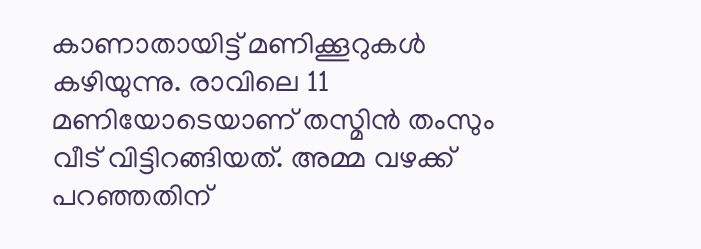കാണാതായിട്ട് മണിക്കൂറുകൾ കഴിയുന്നു. രാവിലെ 11 മണിയോടെയാണ് തസ്മിൻ തംസും വീട് വിട്ടിറങ്ങിയത്. അമ്മ വഴക്ക് പറഞ്ഞതിന്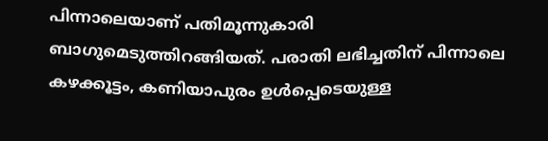പിന്നാലെയാണ് പതിമൂന്നുകാരി ബാഗുമെടുത്തിറങ്ങിയത്. പരാതി ലഭിച്ചതിന് പിന്നാലെ കഴക്കൂട്ടം, കണിയാപുരം ഉൾപ്പെടെയുള്ള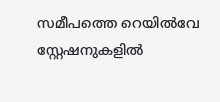സമീപത്തെ റെയിൽവേ സ്റ്റേഷനുകളിൽ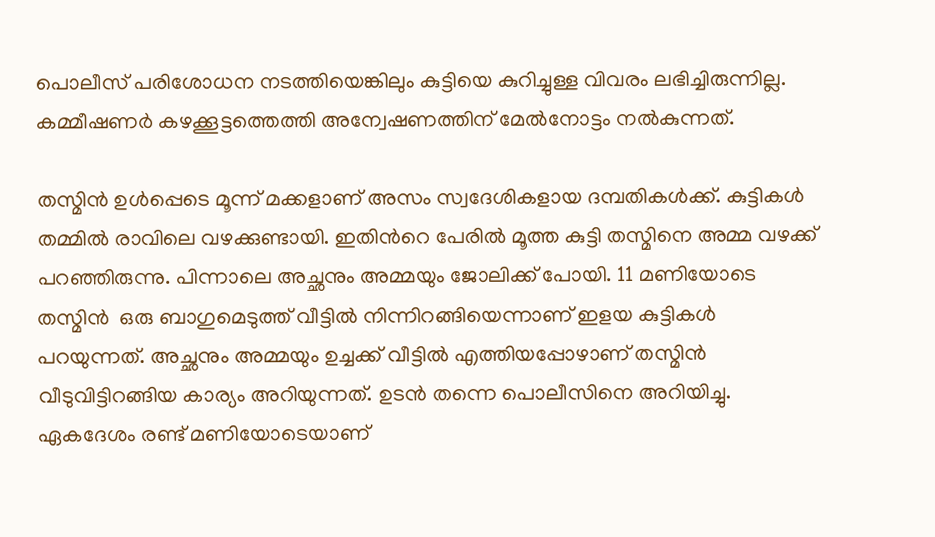പൊലീസ് പരിശോധന നടത്തിയെങ്കിലും കുട്ടിയെ കുറിച്ചുള്ള വിവരം ലഭിച്ചിരുന്നില്ല. കമ്മീഷണർ കഴക്കൂട്ടത്തെത്തി അന്വേഷണത്തിന് മേൽനോട്ടം നൽകുന്നത്.

തസ്മിൻ ഉൾപ്പെടെ മൂന്ന് മക്കളാണ് അസം സ്വദേശികളായ ദമ്പതികൾക്ക്. കുട്ടികൾ തമ്മിൽ രാവിലെ വഴക്കുണ്ടായി. ഇതിന്‍റെ പേരിൽ മൂത്ത കുട്ടി തസ്മിനെ അമ്മ വഴക്ക് പറഞ്ഞിരുന്നു. പിന്നാലെ അച്ഛനും അമ്മയും ജോലിക്ക് പോയി. 11 മണിയോടെ തസ്മിൻ  ഒരു ബാഗുമെടുത്ത് വീട്ടിൽ നിന്നിറങ്ങിയെന്നാണ് ഇളയ കുട്ടികൾ പറയുന്നത്. അച്ഛനും അമ്മയും ഉച്ചക്ക് വീട്ടിൽ എത്തിയപ്പോഴാണ് തസ്മിൻ വീടുവിട്ടിറങ്ങിയ കാര്യം അറിയുന്നത്. ഉടൻ തന്നെ പൊലീസിനെ അറിയിച്ചു. ഏകദേശം രണ്ട് മണിയോടെയാണ്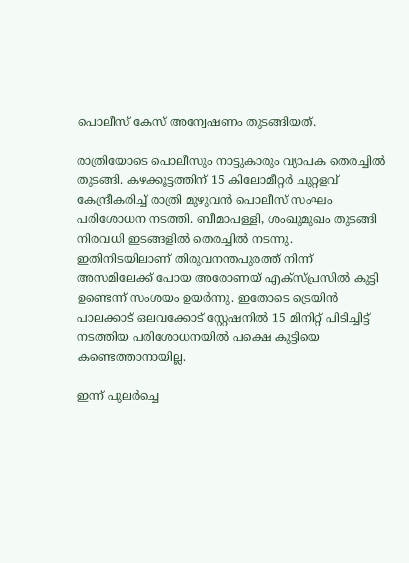പൊലീസ് കേസ് അന്വേഷണം തുടങ്ങിയത്.

രാത്രിയോടെ പൊലീസും നാട്ടുകാരും വ്യാപക തെരച്ചില്‍ തുടങ്ങി. കഴക്കൂട്ടത്തിന് 15 കിലോമീറ്റര്‍ ചുറ്റളവ് കേന്ദ്രീകരിച്ച് രാത്രി മുഴുവൻ പൊലീസ് സംഘം പരിശോധന നടത്തി. ബീമാപള്ളി, ശംഖുമുഖം തുടങ്ങി നിരവധി ഇടങ്ങളിൽ തെരച്ചിൽ നടന്നു. ഇതിനിടയിലാണ് തിരുവനന്തപുരത്ത് നിന്ന് അസമിലേക്ക് പോയ അരോണയ് എക്സ്പ്രസില്‍ കുട്ടി ഉണ്ടെന്ന് സംശയം ഉയർന്നു. ഇതോടെ ട്രെയിൻ പാലക്കാട് ഒലവക്കോട് സ്റ്റേഷനിൽ 15 മിനിറ്റ് പിടിച്ചിട്ട് നടത്തിയ പരിശോധനയിൽ പക്ഷെ കുട്ടിയെ കണ്ടെത്താനായില്ല.

ഇന്ന് പുലർച്ചെ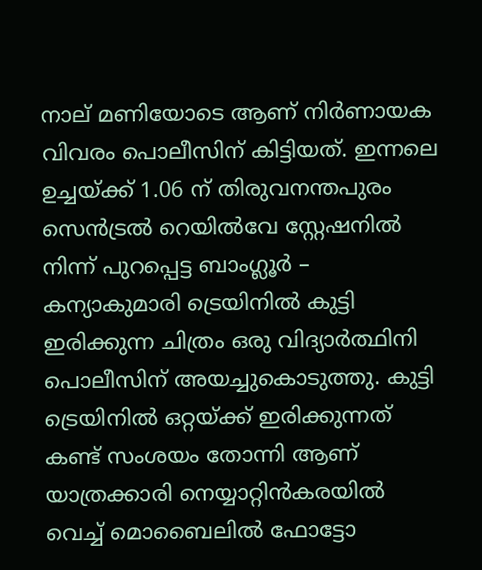നാല് മണിയോടെ ആണ് നിർണായക വിവരം പൊലീസിന് കിട്ടിയത്. ഇന്നലെ ഉച്ചയ്ക്ക് 1.06 ന് തിരുവനന്തപുരം സെൻട്രൽ റെയിൽവേ സ്റ്റേഷനിൽ നിന്ന് പുറപ്പെട്ട ബാംഗ്ലൂർ – കന്യാകുമാരി ട്രെയിനിൽ കുട്ടി ഇരിക്കുന്ന ചിത്രം ഒരു വിദ്യാർത്ഥിനി പൊലീസിന് അയച്ചുകൊടുത്തു. കുട്ടി ട്രെയിനിൽ ഒറ്റയ്ക്ക് ഇരിക്കുന്നത് കണ്ട് സംശയം തോന്നി ആണ് യാത്രക്കാരി നെയ്യാറ്റിൻകരയിൽ വെച്ച് മൊബൈലിൽ ഫോട്ടോ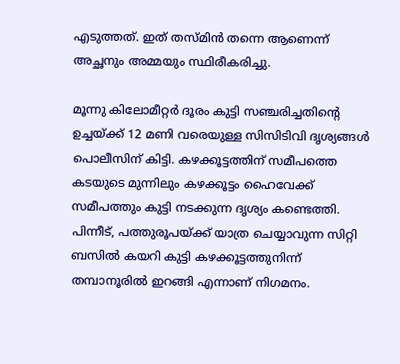എടുത്തത്. ഇത് തസ്മിൻ തന്നെ ആണെന്ന് അച്ഛനും അമ്മയും സ്ഥിരീകരിച്ചു.

മൂന്നു കിലോമീറ്റർ ദൂരം കുട്ടി സഞ്ചരിച്ചതിന്റെ ഉച്ചയ്ക്ക് 12 മണി വരെയുള്ള സിസിടിവി ദൃശ്യങ്ങൾ പൊലീസിന് കിട്ടി. കഴക്കൂട്ടത്തിന് സമീപത്തെ കടയുടെ മുന്നിലും കഴക്കൂട്ടം ഹൈവേക്ക് സമീപത്തും കുട്ടി നടക്കുന്ന ദൃശ്യം കണ്ടെത്തി. പിന്നീട്, പത്തുരൂപയ്ക്ക് യാത്ര ചെയ്യാവുന്ന സിറ്റി ബസിൽ കയറി കുട്ടി കഴക്കൂട്ടത്തുനിന്ന് തമ്പാനൂരിൽ ഇറങ്ങി എന്നാണ് നിഗമനം.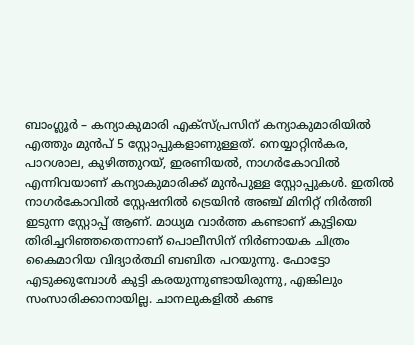ബാംഗ്ലൂർ – കന്യാകുമാരി എക്സ്പ്രസിന് കന്യാകുമാരിയിൽ എത്തും മുൻപ് 5 സ്റ്റോപ്പുകളാണുള്ളത്. നെയ്യാറ്റിൻകര, പാറശാല, കുഴിത്തുറയ്, ഇരണിയൽ, നാഗർകോവിൽ എന്നിവയാണ് കന്യാകുമാരിക്ക്‌ മുൻപുള്ള സ്റ്റോപ്പുകൾ. ഇതിൽ നാഗർകോവിൽ സ്റ്റേഷനിൽ ട്രെയിൻ അഞ്ച് മിനിറ്റ് നിർത്തി ഇടുന്ന സ്റ്റോപ്പ് ആണ്. മാധ്യമ വാർത്ത കണ്ടാണ് കുട്ടിയെ തിരിച്ചറിഞ്ഞതെന്നാണ് പൊലീസിന് നിർണായക ചിത്രം കൈമാറിയ വിദ്യാർത്ഥി ബബിത പറയുന്നു. ഫോട്ടോ എടുക്കുമ്പോൾ കുട്ടി കരയുന്നുണ്ടായിരുന്നു, എങ്കിലും സംസാരിക്കാനായില്ല. ചാനലുകളിൽ കണ്ട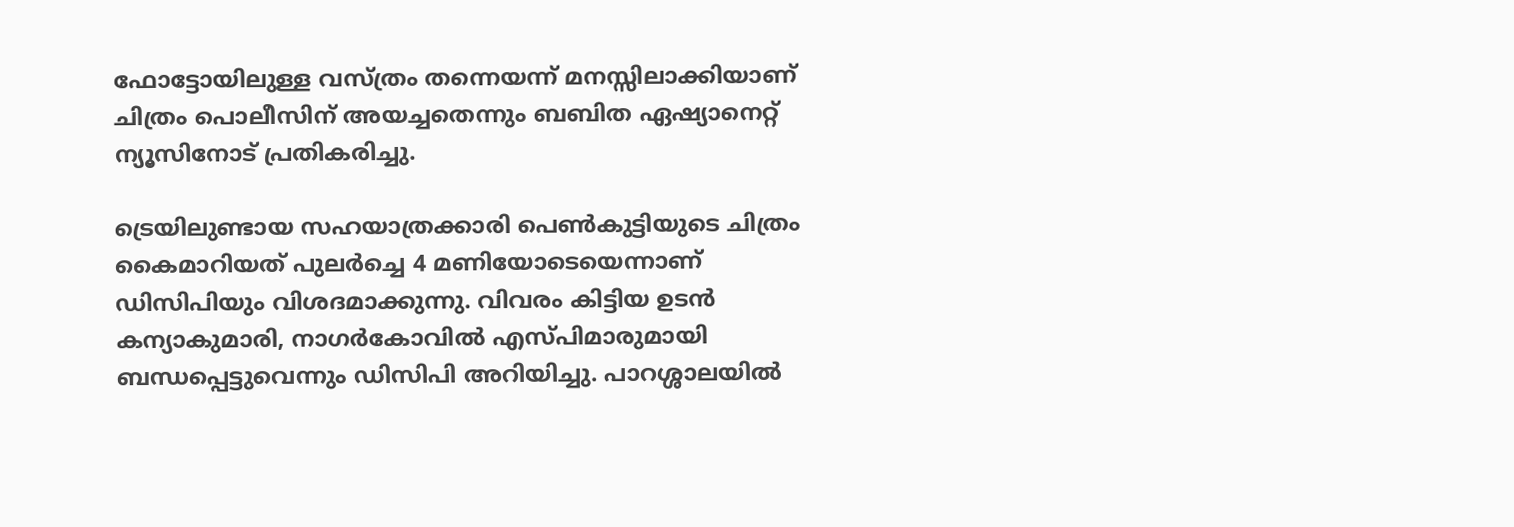ഫോട്ടോയിലുള്ള വസ്ത്രം തന്നെയന്ന് മനസ്സിലാക്കിയാണ് ചിത്രം പൊലീസിന് അയച്ചതെന്നും ബബിത ഏഷ്യാനെറ്റ് ന്യൂസിനോട് പ്രതികരിച്ചു.

ട്രെയിലുണ്ടായ സഹയാത്രക്കാരി പെൺകുട്ടിയുടെ ചിത്രം കൈമാറിയത് പുലർച്ചെ 4 മണിയോടെയെന്നാണ് ഡിസിപിയും വിശദമാക്കുന്നു. വിവരം കിട്ടിയ ഉടൻ കന്യാകുമാരി, നാഗർകോവിൽ എസ്പിമാരുമായി ബന്ധപ്പെട്ടുവെന്നും ഡിസിപി അറിയിച്ചു. പാറശ്ശാലയിൽ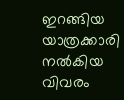ഇറങ്ങിയ യാത്രക്കാരി നൽകിയ വിവരം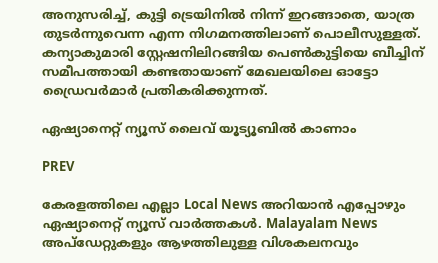അനുസരിച്ച്, കുട്ടി ട്രെയിനിൽ നിന്ന് ഇറങ്ങാതെ, യാത്ര തുടർന്നുവെന്ന എന്ന നിഗമനത്തിലാണ് പൊലീസുള്ളത്. കന്യാകുമാരി സ്റ്റേഷനിലിറങ്ങിയ പെൺകുട്ടിയെ ബീച്ചിന് സമീപത്തായി കണ്ടതായാണ് മേഖലയിലെ ഓട്ടോ ഡ്രൈവർമാർ പ്രതികരിക്കുന്നത്.

ഏഷ്യാനെറ്റ് ന്യൂസ് ലൈവ് യൂട്യൂബിൽ കാണാം

PREV

കേരളത്തിലെ എല്ലാ Local News അറിയാൻ എപ്പോഴും ഏഷ്യാനെറ്റ് ന്യൂസ് വാർത്തകൾ. Malayalam News  അപ്‌ഡേറ്റുകളും ആഴത്തിലുള്ള വിശകലനവും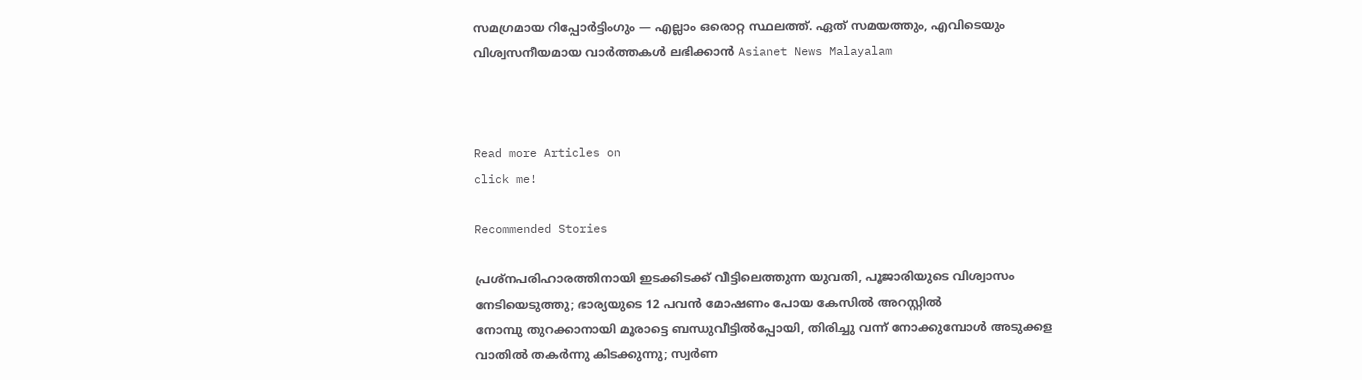സമഗ്രമായ റിപ്പോർട്ടിംഗും — എല്ലാം ഒരൊറ്റ സ്ഥലത്ത്. ഏത് സമയത്തും, എവിടെയും വിശ്വസനീയമായ വാർത്തകൾ ലഭിക്കാൻ Asianet News Malayalam



Read more Articles on
click me!

Recommended Stories

പ്രശ്നപരിഹാരത്തിനായി ഇടക്കിടക്ക് വീട്ടിലെത്തുന്ന യുവതി, പൂജാരിയുടെ വിശ്വാസം നേടിയെടുത്തു; ഭാര്യയുടെ 12 പവന്‍ മോഷണം പോയ കേസില്‍ അറസ്റ്റില്‍
നോമ്പു തുറക്കാനായി മൂരാട്ടെ ബന്ധുവീട്ടിൽപ്പോയി, തിരിച്ചു വന്ന് നോക്കുമ്പോൾ അടുക്കള വാതിൽ തകർന്നു കിടക്കുന്നു; സ്വര്‍ണ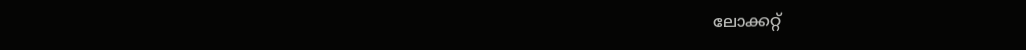ലോക്കറ്റ്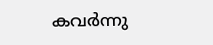കവർന്നു